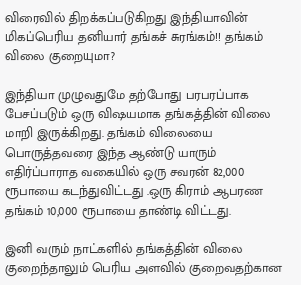விரைவில் திறக்கப்படுகிறது இந்தியாவின் மிகப்பெரிய தனியார் தங்கச் சுரங்கம்!! தங்கம் விலை குறையுமா?

இந்தியா முழுவதுமே தற்போது பரபரப்பாக பேசப்படும் ஒரு விஷயமாக தங்கத்தின் விலை மாறி இருக்கிறது. தங்கம் விலையை பொருத்தவரை இந்த ஆண்டு யாரும் எதிர்ப்பாராத வகையில் ஒரு சவரன் 82,000 ரூபாயை கடந்துவிட்டது .ஒரு கிராம் ஆபரண தங்கம் 10,000 ரூபாயை தாண்டி விட்டது.

இனி வரும் நாட்களில் தங்கத்தின் விலை குறைந்தாலும் பெரிய அளவில் குறைவதற்கான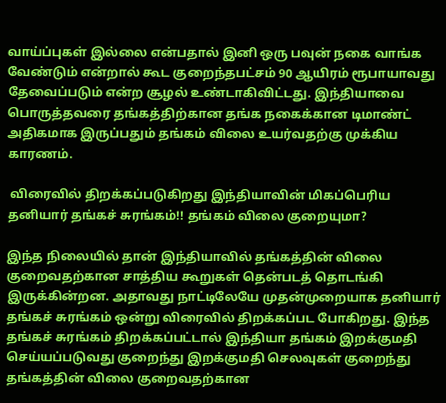வாய்ப்புகள் இல்லை என்பதால் இனி ஒரு பவுன் நகை வாங்க வேண்டும் என்றால் கூட குறைந்தபட்சம் 90 ஆயிரம் ரூபாயாவது தேவைப்படும் என்ற சூழல் உண்டாகிவிட்டது. இந்தியாவை பொருத்தவரை தங்கத்திற்கான தங்க நகைக்கான டிமாண்ட் அதிகமாக இருப்பதும் தங்கம் விலை உயர்வதற்கு முக்கிய காரணம்.

 விரைவில் திறக்கப்படுகிறது இந்தியாவின் மிகப்பெரிய தனியார் தங்கச் சுரங்கம்!! தங்கம் விலை குறையுமா?

இந்த நிலையில் தான் இந்தியாவில் தங்கத்தின் விலை குறைவதற்கான சாத்திய கூறுகள் தென்படத் தொடங்கி இருக்கின்றன. அதாவது நாட்டிலேயே முதன்முறையாக தனியார் தங்கச் சுரங்கம் ஒன்று விரைவில் திறக்கப்பட போகிறது. இந்த தங்கச் சுரங்கம் திறக்கப்பட்டால் இந்தியா தங்கம் இறக்குமதி செய்யப்படுவது குறைந்து இறக்குமதி செலவுகள் குறைந்து தங்கத்தின் விலை குறைவதற்கான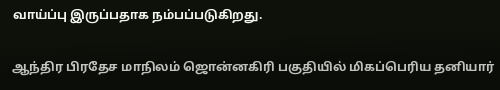வாய்ப்பு இருப்பதாக நம்பப்படுகிறது.

ஆந்திர பிரதேச மாநிலம் ஜொன்னகிரி பகுதியில் மிகப்பெரிய தனியார்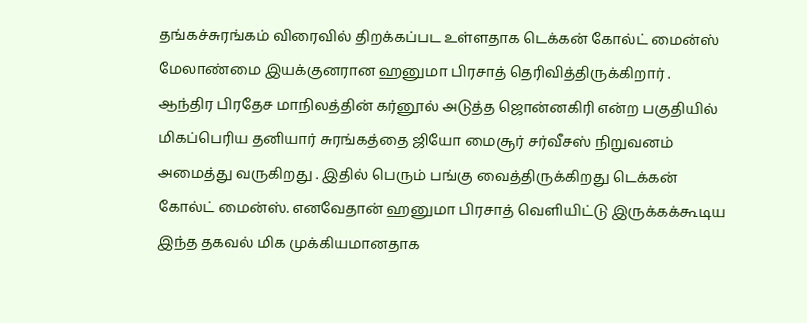தங்கச்சுரங்கம் விரைவில் திறக்கப்பட உள்ளதாக டெக்கன் கோல்ட் மைன்ஸ் மேலாண்மை இயக்குனரான ஹனுமா பிரசாத் தெரிவித்திருக்கிறார் . ஆந்திர பிரதேச மாநிலத்தின் கர்னூல் அடுத்த ஜொன்னகிரி என்ற பகுதியில் மிகப்பெரிய தனியார் சுரங்கத்தை ஜியோ மைசூர் சர்வீசஸ் நிறுவனம் அமைத்து வருகிறது . இதில் பெரும் பங்கு வைத்திருக்கிறது டெக்கன் கோல்ட் மைன்ஸ். எனவேதான் ஹனுமா பிரசாத் வெளியிட்டு இருக்கக்கூடிய இந்த தகவல் மிக முக்கியமானதாக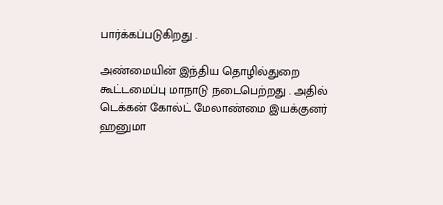பார்க்கப்படுகிறது .

அண்மையின் இந்திய தொழில்துறை கூட்டமைப்பு மாநாடு நடைபெற்றது . அதில் டெக்கன் கோல்ட் மேலாண்மை இயக்குனர் ஹனுமா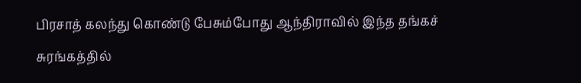பிரசாத் கலந்து கொண்டு பேசும்போது ஆந்திராவில் இந்த தங்கச் சுரங்கத்தில்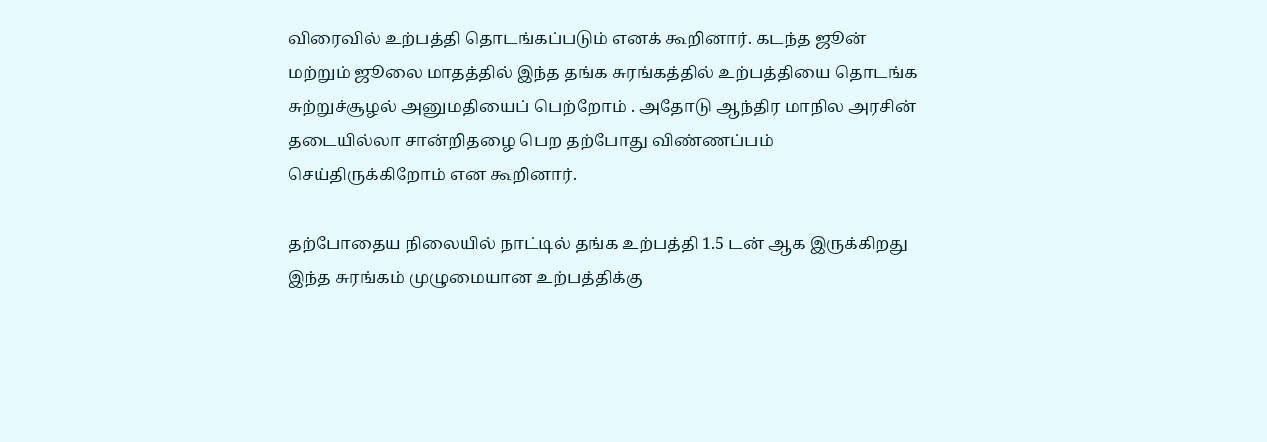விரைவில் உற்பத்தி தொடங்கப்படும் எனக் கூறினார். கடந்த ஜூன் மற்றும் ஜூலை மாதத்தில் இந்த தங்க சுரங்கத்தில் உற்பத்தியை தொடங்க சுற்றுச்சூழல் அனுமதியைப் பெற்றோம் . அதோடு ஆந்திர மாநில அரசின் தடையில்லா சான்றிதழை பெற தற்போது விண்ணப்பம் செய்திருக்கிறோம் என கூறினார்.

தற்போதைய நிலையில் நாட்டில் தங்க உற்பத்தி 1.5 டன் ஆக இருக்கிறது இந்த சுரங்கம் முழுமையான உற்பத்திக்கு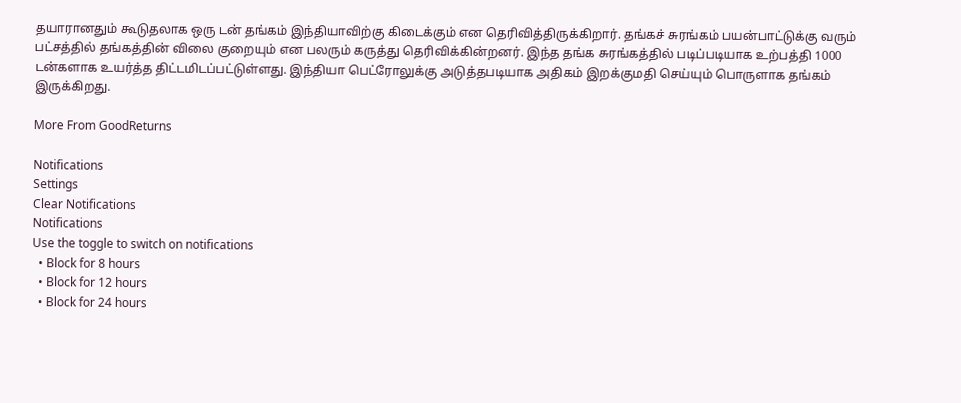தயாரானதும் கூடுதலாக ஒரு டன் தங்கம் இந்தியாவிற்கு கிடைக்கும் என தெரிவித்திருக்கிறார். தங்கச் சுரங்கம் பயன்பாட்டுக்கு வரும் பட்சத்தில் தங்கத்தின் விலை குறையும் என பலரும் கருத்து தெரிவிக்கின்றனர். இந்த தங்க சுரங்கத்தில் படிப்படியாக உற்பத்தி 1000 டன்களாக உயர்த்த திட்டமிடப்பட்டுள்ளது. இந்தியா பெட்ரோலுக்கு அடுத்தபடியாக அதிகம் இறக்குமதி செய்யும் பொருளாக தங்கம் இருக்கிறது.

More From GoodReturns

Notifications
Settings
Clear Notifications
Notifications
Use the toggle to switch on notifications
  • Block for 8 hours
  • Block for 12 hours
  • Block for 24 hours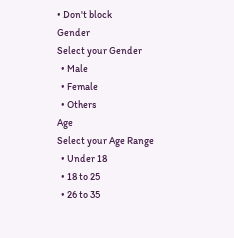• Don't block
Gender
Select your Gender
  • Male
  • Female
  • Others
Age
Select your Age Range
  • Under 18
  • 18 to 25
  • 26 to 35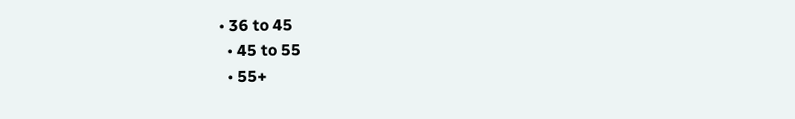• 36 to 45
  • 45 to 55
  • 55+